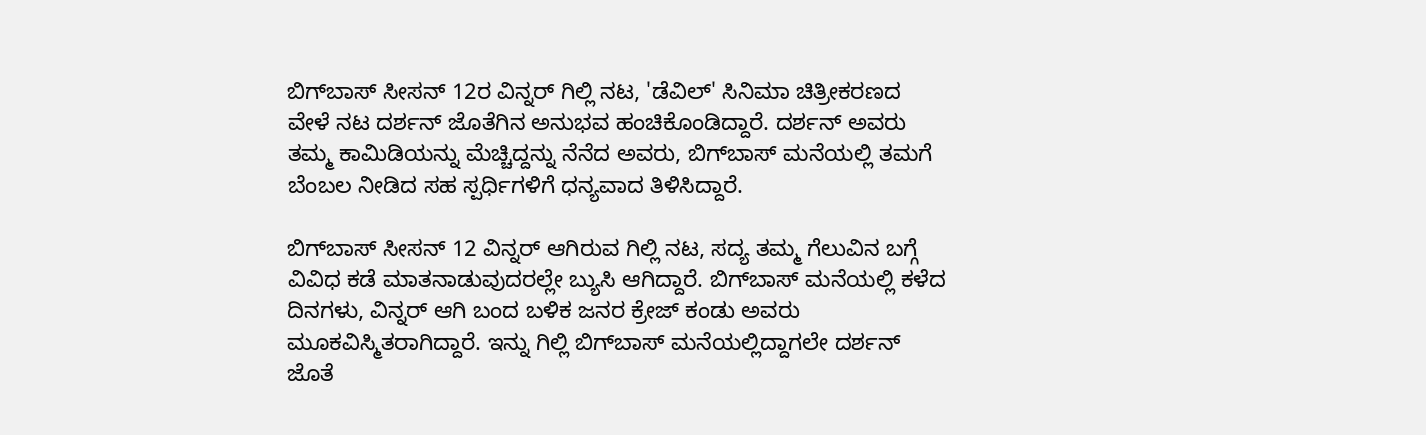ಬಿಗ್‌ಬಾಸ್‌ ಸೀಸನ್‌ 12ರ ವಿನ್ನರ್‌ ಗಿಲ್ಲಿ ನಟ, 'ಡೆವಿಲ್‌' ಸಿನಿಮಾ ಚಿತ್ರೀಕರಣದ ವೇಳೆ ನಟ ದರ್ಶನ್‌ ಜೊತೆಗಿನ ಅನುಭವ ಹಂಚಿಕೊಂಡಿದ್ದಾರೆ. ದರ್ಶನ್‌ ಅವರು ತಮ್ಮ ಕಾಮಿಡಿಯನ್ನು ಮೆಚ್ಚಿದ್ದನ್ನು ನೆನೆದ ಅವರು, ಬಿಗ್‌ಬಾಸ್‌ ಮನೆಯಲ್ಲಿ ತಮಗೆ ಬೆಂಬಲ ನೀಡಿದ ಸಹ ಸ್ಪರ್ಧಿಗಳಿಗೆ ಧನ್ಯವಾದ ತಿಳಿಸಿದ್ದಾರೆ.

ಬಿಗ್‌ಬಾಸ್‌ ಸೀಸನ್‌ 12 ವಿನ್ನರ್‌ ಆಗಿರುವ ಗಿಲ್ಲಿ ನಟ, ಸದ್ಯ ತಮ್ಮ ಗೆಲುವಿನ ಬಗ್ಗೆ ವಿವಿಧ ಕಡೆ ಮಾತನಾಡುವುದರಲ್ಲೇ ಬ್ಯುಸಿ ಆಗಿದ್ದಾರೆ. ಬಿಗ್‌ಬಾಸ್‌ ಮನೆಯಲ್ಲಿ ಕಳೆದ ದಿನಗಳು, ವಿನ್ನರ್‌ ಆಗಿ ಬಂದ ಬಳಿಕ ಜನರ ಕ್ರೇಜ್‌ ಕಂಡು ಅವರು ಮೂಕವಿಸ್ಮಿತರಾಗಿದ್ದಾರೆ. ಇನ್ನು ಗಿಲ್ಲಿ ಬಿಗ್‌ಬಾಸ್‌ ಮನೆಯಲ್ಲಿದ್ದಾಗಲೇ ದರ್ಶನ್‌ ಜೊತೆ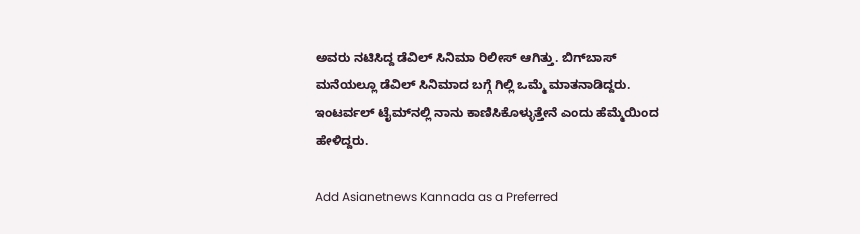ಅವರು ನಟಿಸಿದ್ದ ಡೆವಿಲ್‌ ಸಿನಿಮಾ ರಿಲೀಸ್‌ ಆಗಿತ್ತು. ಬಿಗ್‌ಬಾಸ್‌ ಮನೆಯಲ್ಲೂ ಡೆವಿಲ್‌ ಸಿನಿಮಾದ ಬಗ್ಗೆ ಗಿಲ್ಲಿ ಒಮ್ಮೆ ಮಾತನಾಡಿದ್ದರು. ಇಂಟರ್ವಲ್‌ ಟೈಮ್‌ನಲ್ಲಿ ನಾನು ಕಾಣಿಸಿಕೊಳ್ಳುತ್ತೇನೆ ಎಂದು ಹೆಮ್ಮೆಯಿಂದ ಹೇಳಿದ್ದರು.

Add Asianetnews Kannada as a Preferred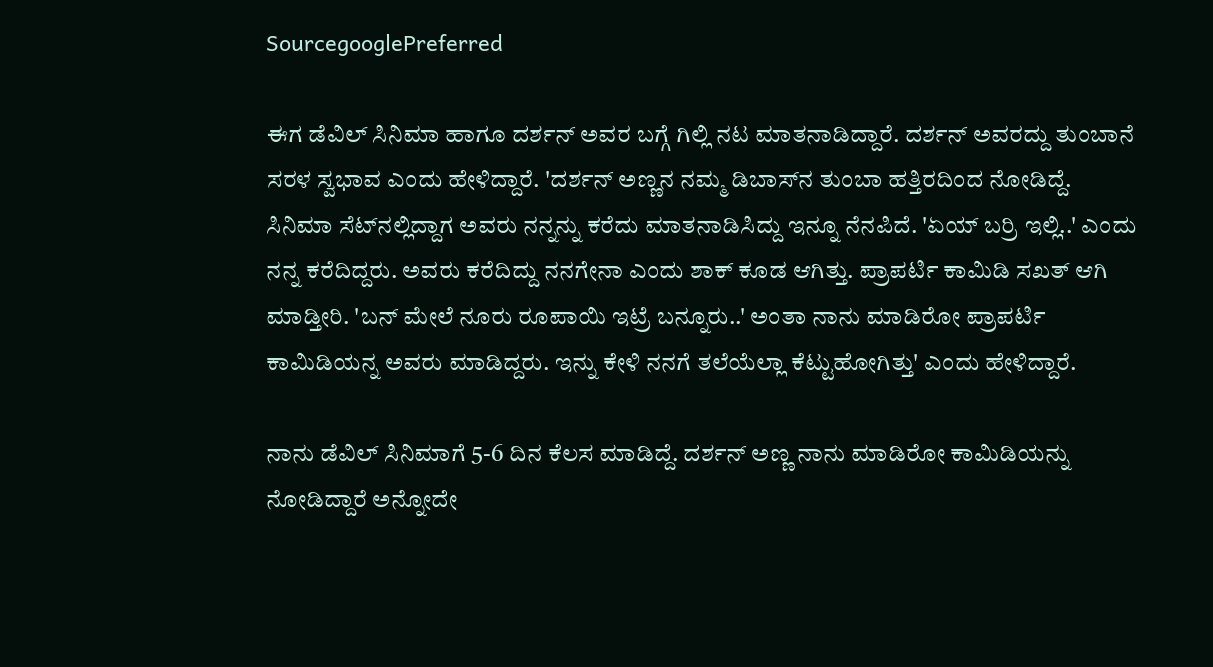SourcegooglePreferred

ಈಗ ಡೆವಿಲ್‌ ಸಿನಿಮಾ ಹಾಗೂ ದರ್ಶನ್‌ ಅವರ ಬಗ್ಗೆ ಗಿಲ್ಲಿ ನಟ ಮಾತನಾಡಿದ್ದಾರೆ. ದರ್ಶನ್‌ ಅವರದ್ದು ತುಂಬಾನೆ ಸರಳ ಸ್ವಭಾವ ಎಂದು ಹೇಳಿದ್ದಾರೆ. 'ದರ್ಶನ್‌ ಅಣ್ಣನ ನಮ್ಮ ಡಿಬಾಸ್‌ನ ತುಂಬಾ ಹತ್ತಿರದಿಂದ ನೋಡಿದ್ದೆ. ಸಿನಿಮಾ ಸೆಟ್‌ನಲ್ಲಿದ್ದಾಗ ಅವರು ನನ್ನನ್ನು ಕರೆದು ಮಾತನಾಡಿಸಿದ್ದು ಇನ್ನೂ ನೆನಪಿದೆ. 'ಏಯ್‌ ಬರ್ರಿ ಇಲ್ಲಿ..' ಎಂದು ನನ್ನ ಕರೆದಿದ್ದರು. ಅವರು ಕರೆದಿದ್ದು ನನಗೇನಾ ಎಂದು ಶಾಕ್‌ ಕೂಡ ಆಗಿತ್ತು. ಪ್ರಾಪರ್ಟಿ ಕಾಮಿಡಿ ಸಖತ್‌ ಆಗಿ ಮಾಡ್ತೀರಿ. 'ಬನ್‌ ಮೇಲೆ ನೂರು ರೂಪಾಯಿ ಇಟ್ರೆ ಬನ್ನೂರು..' ಅಂತಾ ನಾನು ಮಾಡಿರೋ ಪ್ರಾಪರ್ಟಿ ಕಾಮಿಡಿಯನ್ನ ಅವರು ಮಾಡಿದ್ದರು. ಇನ್ನು ಕೇಳಿ ನನಗೆ ತಲೆಯೆಲ್ಲಾ ಕೆಟ್ಟುಹೋಗಿತ್ತು' ಎಂದು ಹೇಳಿದ್ದಾರೆ.

ನಾನು ಡೆವಿಲ್‌ ಸಿನಿಮಾಗೆ 5-6 ದಿನ ಕೆಲಸ ಮಾಡಿದ್ದೆ. ದರ್ಶನ್‌ ಅಣ್ಣ ನಾನು ಮಾಡಿರೋ ಕಾಮಿಡಿಯನ್ನು ನೋಡಿದ್ದಾರೆ ಅನ್ನೋದೇ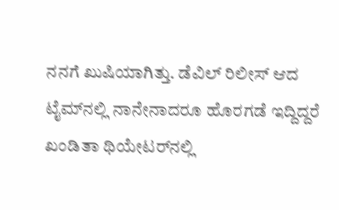ನನಗೆ ಖುಷಿಯಾಗಿತ್ತು. ಡೆವಿಲ್‌ ರಿಲೀಸ್‌ ಆದ ಟೈಮ್‌ನಲ್ಲಿ ನಾನೇನಾದರೂ ಹೊರಗಡೆ ಇದ್ದಿದ್ದರೆ ಖಂಡಿತಾ ಥಿಯೇಟರ್‌ನಲ್ಲಿ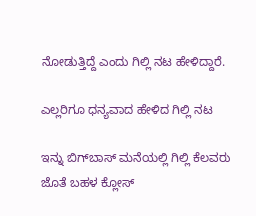ನೋಡುತ್ತಿದ್ದೆ ಎಂದು ಗಿಲ್ಲಿ ನಟ ಹೇಳಿದ್ದಾರೆ.

ಎಲ್ಲರಿಗೂ ಧನ್ಯವಾದ ಹೇಳಿದ ಗಿಲ್ಲಿ ನಟ

ಇನ್ನು ಬಿಗ್‌ಬಾಸ್‌ ಮನೆಯಲ್ಲಿ ಗಿಲ್ಲಿ ಕೆಲವರು ಜೊತೆ ಬಹಳ ಕ್ಲೋಸ್‌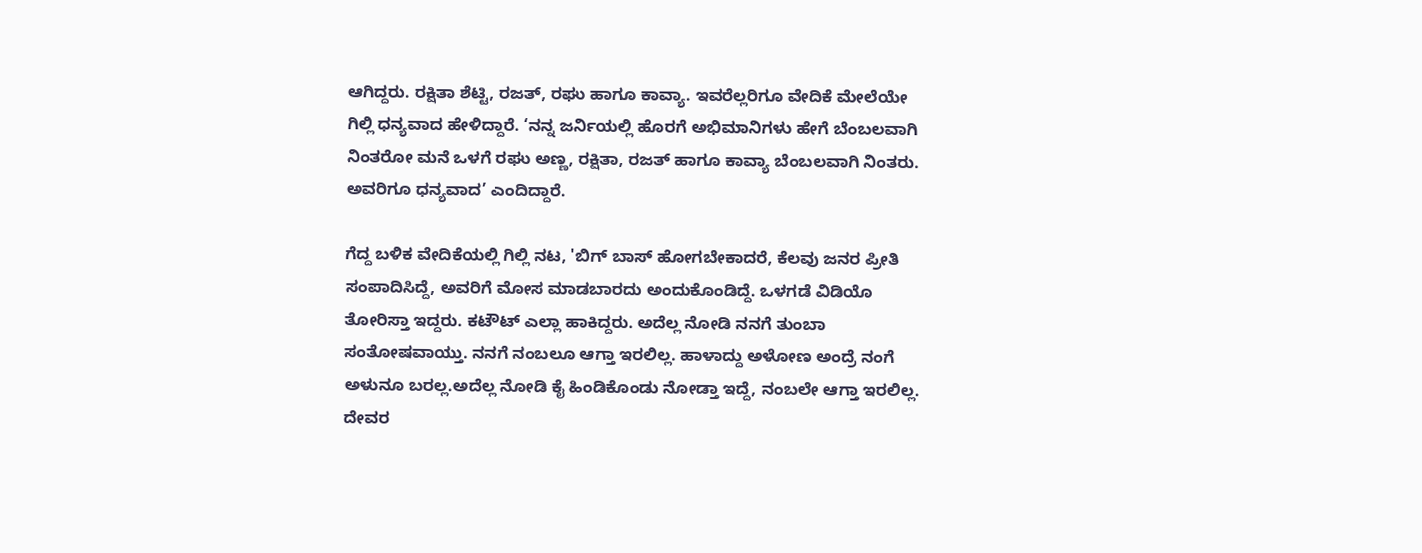ಆಗಿದ್ದರು. ರಕ್ಷಿತಾ ಶೆಟ್ಟಿ, ರಜತ್‌, ರಘು ಹಾಗೂ ಕಾವ್ಯಾ. ಇವರೆಲ್ಲರಿಗೂ ವೇದಿಕೆ ಮೇಲೆಯೇ ಗಿಲ್ಲಿ ಧನ್ಯವಾದ ಹೇಳಿದ್ದಾರೆ. ‘ನನ್ನ ಜರ್ನಿಯಲ್ಲಿ ಹೊರಗೆ ಅಭಿಮಾನಿಗಳು ಹೇಗೆ ಬೆಂಬಲವಾಗಿ ನಿಂತರೋ ಮನೆ ಒಳಗೆ ರಘು ಅಣ್ಣ, ರಕ್ಷಿತಾ, ರಜತ್ ಹಾಗೂ ಕಾವ್ಯಾ ಬೆಂಬಲವಾಗಿ ನಿಂತರು. ಅವರಿಗೂ ಧನ್ಯವಾದ’ ಎಂದಿದ್ದಾರೆ.

ಗೆದ್ದ ಬಳಿಕ ವೇದಿಕೆಯಲ್ಲಿ ಗಿಲ್ಲಿ ನಟ, 'ಬಿಗ್‌ ಬಾಸ್‌ ಹೋಗಬೇಕಾದರೆ, ಕೆಲವು ಜನರ ಪ್ರೀತಿ ಸಂಪಾದಿಸಿದ್ದೆ, ಅವರಿಗೆ ಮೋಸ ಮಾಡಬಾರದು ಅಂದುಕೊಂಡಿದ್ದೆ. ಒಳಗಡೆ ವಿಡಿಯೊ ತೋರಿಸ್ತಾ ಇದ್ದರು. ಕಟೌಟ್‌ ಎಲ್ಲಾ ಹಾಕಿದ್ದರು. ಅದೆಲ್ಲ ನೋಡಿ ನನಗೆ ತುಂಬಾ ಸಂತೋಷವಾಯ್ತು. ನನಗೆ ನಂಬಲೂ ಆಗ್ತಾ ಇರಲಿಲ್ಲ. ಹಾಳಾದ್ದು ಅಳೋಣ ಅಂದ್ರೆ ನಂಗೆ ಅಳುನೂ ಬರಲ್ಲ.ಅದೆಲ್ಲ ನೋಡಿ ಕೈ ಹಿಂಡಿಕೊಂಡು ನೋಡ್ತಾ ಇದ್ದೆ, ನಂಬಲೇ ಆಗ್ತಾ ಇರಲಿಲ್ಲ. ದೇವರ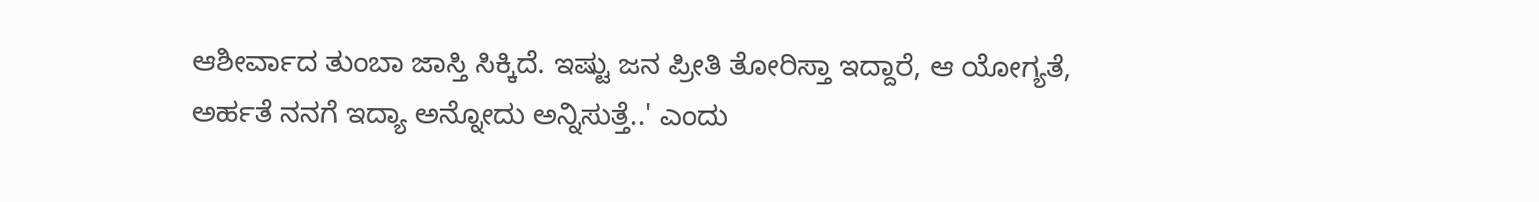ಆಶೀರ್ವಾದ ತುಂಬಾ ಜಾಸ್ತಿ ಸಿಕ್ಕಿದೆ. ಇಷ್ಟು ಜನ ಪ್ರೀತಿ ತೋರಿಸ್ತಾ ಇದ್ದಾರೆ, ಆ ಯೋಗ್ಯತೆ, ಅರ್ಹತೆ ನನಗೆ ಇದ್ಯಾ ಅನ್ನೋದು ಅನ್ನಿಸುತ್ತೆ..' ಎಂದು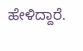ಹೇಳಿದ್ದಾರೆ.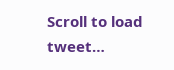Scroll to load tweet…